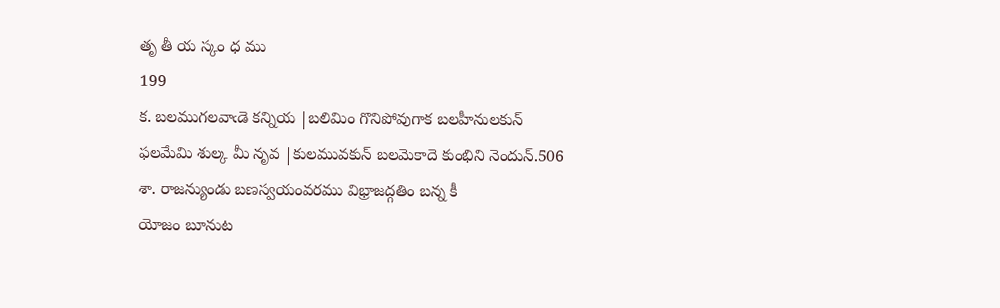తృ తీ య స్కం ధ ము
199
క. బలముగలవాఁడె కన్నియ |బలిమిం గొనిపోవుగాక బలహీనులకున్
ఫలమేమి శుల్క మీ నృవ |కులమువకున్ బలమెకాదె కుంభిని నెందున్.506
శా. రాజన్యుండు బణస్వయంవరము విభ్రాజద్గతిం బన్న కీ
యోజం బూనుట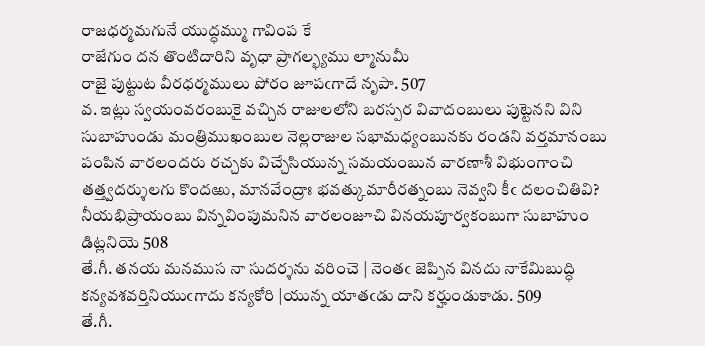రాజధర్మమగునే యుద్ధమ్ము గావింప కే
రాజేగుం దన తొంటిదారిని వృధా ప్రాగల్భ్యము ల్మానుమీ
రాజై పుట్టుట వీరధర్మములు పోరం జూపఁగాదే నృపా. 507
వ. ఇట్లు స్వయంవరంబుకై వచ్చిన రాజులలోని బరస్పర వివాదంబులు పుట్టెనని విని
సుబాహుండు మంత్రిముఖంబుల నెల్లరాజుల సభామధ్యంబునకు రండని వర్తమానంబు
పంపిన వారలందరు రచ్చకు విచ్చేసియున్న సమయంబున వారణాశీ విభుంగాంచి
తత్త్వదర్శులగు కొందఱు, మానవేంద్రాః భవత్కుమారీరత్నంబు నెవ్వని కీఁ దలంచితివి?
నీయభిప్రాయంబు విన్నవింపుమనిన వారలంజూచి వినయపూర్వకంబుగా సుబాహుం
డిట్లనియె 508
తే.గీ. తనయ మనముస నా సుదర్శను వరించె | నెంతఁ జెప్పిన వినదు నాకేమిబుద్ధి
కన్యవశవర్తినియుఁగాదు కన్యకోరి |యున్న యాతఁడు దాని కర్హుండుకాడు. 509
తే.గీ.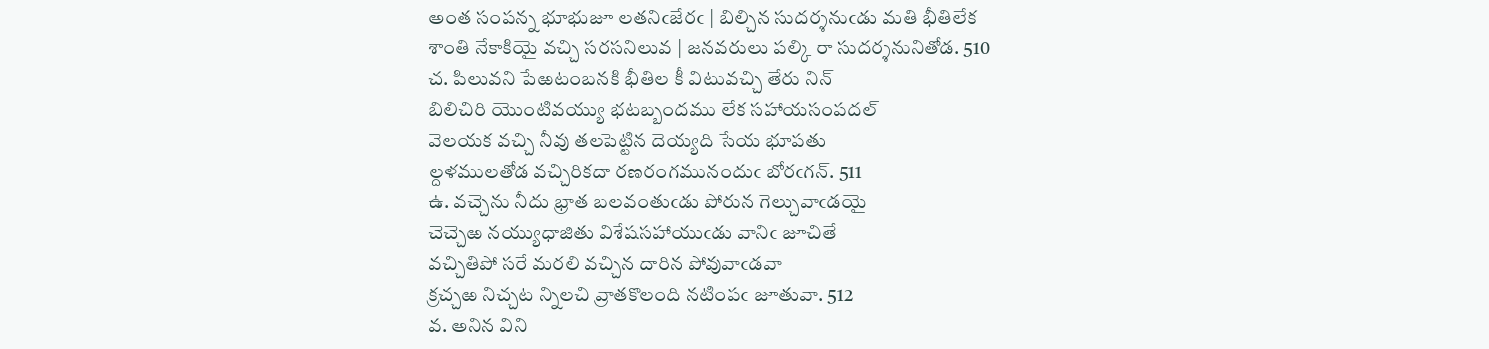అంత సంపన్న భూభుజూ లతనిఁజేరఁ | బిల్చిన సుదర్శనుఁడు మతి భీతిలేక
శాంతి నేకాకియై వచ్చి సరసనిలువ | జనవరులు పల్కి రా సుదర్శనునితోడ. 510
చ. పిలువని పేఱటంబనకి భీతిల కీ విటువచ్చి తేరు నిన్
బిలిచిరి యొంటివయ్యు భటబ్బందము లేక సహాయసంపదల్
వెలయక వచ్చి నీవు తలపెట్టిన దెయ్యది సేయ భూపతు
ల్దళములతోడ వచ్చిరికదా రణరంగమునందుఁ బోరఁగన్. 511
ఉ. వచ్చెను నీదు భ్రాత బలవంతుఁడు పోరున గెల్చువాఁడయై
చెచ్చెఱ నయ్యుధాజితు విశేషసహాయుఁడు వానిఁ జూచితే
వచ్చితిపో సరే మరలి వచ్చిన దారిన పోవువాఁడవా
క్రచ్చఱ నిచ్చట న్నిలచి వ్రాతకొలంది నటింపఁ జూతువా. 512
వ. అనిన విని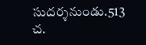సుదర్శనుండు.513
చ.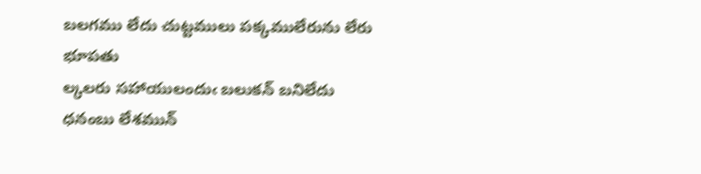బలగము లేదు చుట్టములు పక్కములేరును లేరు భూపతు
ల్కలరు సహాయులందుఁ బలుకన్ బనిలేదు ధనంబు లేశమున్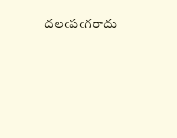దలఁపఁగరాదు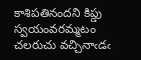కాశిపతినందని కిప్డు స్వయంవరమ్మటం
చలరుచు వచ్చినాఁడఁ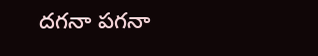దగనా పగనా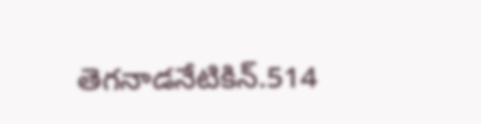తెగనాడనేటికిన్.514